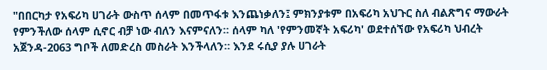"በበርካታ የአፍሪካ ሀገራት ውስጥ ሰላም በመጥፋቱ እንጨነቃለን፤ ምክንያቱም በአፍሪካ አህጉር ስለ ብልጽግና ማውራት የምንችለው ሰላም ሲኖር ብቻ ነው ብለን እናምናለን። ሰላም ካለ 'የምንመኛት አፍሪካ' ወደተሰኘው የአፍሪካ ህብረት አጀንዳ-2063 ግቦች ለመድረስ መስራት እንችላለን። እንደ ሩሲያ ያሉ ሀገራት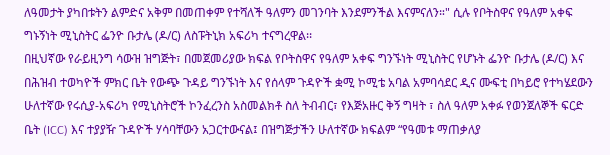ለዓመታት ያካበቱትን ልምድና አቅም በመጠቀም የተሻለች ዓለምን መገንባት እንደምንችል እናምናለን።" ሲሉ የቦትስዋና የዓለም አቀፍ ግኑኝነት ሚኒስትር ፌንዮ ቡታሌ (ዶ/ር) ለስፑትኒክ አፍሪካ ተናግረዋል፡፡
በዚህኛው የራይዚንግ ሳውዝ ዝግጅት፣ በመጀመሪያው ክፍል የቦትስዋና የዓለም አቀፍ ግንኙነት ሚኒስትር የሆኑት ፌንዮ ቡታሌ (ዶ/ር) እና በሕዝብ ተወካዮች ምክር ቤት የውጭ ጉዳይ ግንኙነት እና የሰላም ጉዳዮች ቋሚ ኮሚቴ አባል አምባሳደር ዲና ሙፍቲ በካይሮ የተካሄደውን ሁለተኛው የሩሲያ-አፍሪካ የሚኒስትሮች ኮንፈረንስ አስመልክቶ ስለ ትብብር፣ የእጅአዙር ቅኝ ግዛት ፣ ስለ ዓለም አቀፉ የወንጀለኞች ፍርድ ቤት (ICC) እና ተያያዥ ጉዳዮች ሃሳባቸውን አጋርተውናል፤ በዝግጅታችን ሁለተኛው ክፍልም “የዓመቱ ማጠቃለያ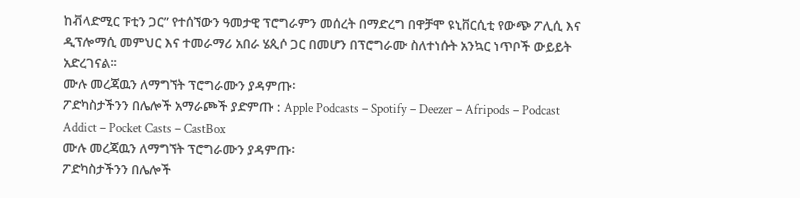ከቭላድሚር ፑቲን ጋር” የተሰኘውን ዓመታዊ ፕሮግራምን መሰረት በማድረግ በዋቻሞ ዩኒቨርሲቲ የውጭ ፖሊሲ እና ዲፕሎማሲ መምህር እና ተመራማሪ አበራ ሄጲሶ ጋር በመሆን በፕሮግራሙ ስለተነሱት አንኳር ነጥቦች ውይይት አድረገናል፡፡
ሙሉ መረጃዉን ለማግኘት ፕሮግራሙን ያዳምጡ፡
ፖድካስታችንን በሌሎች አማራጮች ያድምጡ : Apple Podcasts – Spotify – Deezer – Afripods – Podcast Addict – Pocket Casts – CastBox
ሙሉ መረጃዉን ለማግኘት ፕሮግራሙን ያዳምጡ፡
ፖድካስታችንን በሌሎች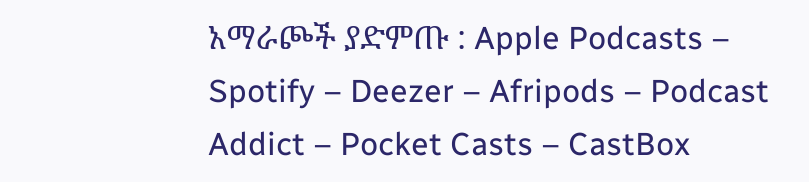አማራጮች ያድምጡ : Apple Podcasts – Spotify – Deezer – Afripods – Podcast Addict – Pocket Casts – CastBox